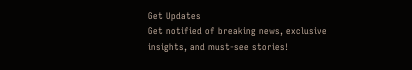Get Updates
Get notified of breaking news, exclusive insights, and must-see stories!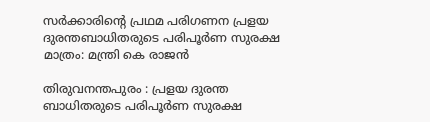സര്‍ക്കാരിന്റെ പ്രഥമ പരിഗണന പ്രളയ ദുരന്തബാധിതരുടെ പരിപൂര്‍ണ സുരക്ഷ മാത്രം: മന്ത്രി കെ രാജന്‍

തിരുവനന്തപുരം : പ്രളയ ദുരന്ത ബാധിതരുടെ പരിപൂര്‍ണ സുരക്ഷ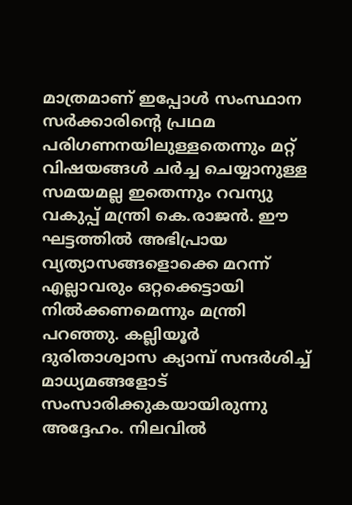മാത്രമാണ് ഇപ്പോള്‍ സംസ്ഥാന സര്‍ക്കാരിന്റെ പ്രഥമ പരിഗണനയിലുള്ളതെന്നും മറ്റ് വിഷയങ്ങള്‍ ചര്‍ച്ച ചെയ്യാനുള്ള സമയമല്ല ഇതെന്നും റവന്യു വകുപ്പ് മന്ത്രി കെ.രാജന്‍. ഈ ഘട്ടത്തില്‍ അഭിപ്രായ വ്യത്യാസങ്ങളൊക്കെ മറന്ന് എല്ലാവരും ഒറ്റക്കെട്ടായി നില്‍ക്കണമെന്നും മന്ത്രി പറഞ്ഞു. കല്ലിയൂര്‍ ദുരിതാശ്വാസ ക്യാമ്പ് സന്ദര്‍ശിച്ച് മാധ്യമങ്ങളോട് സംസാരിക്കുകയായിരുന്നു അദ്ദേഹം. നിലവില്‍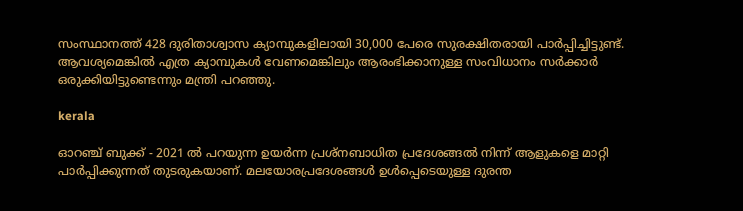സംസ്ഥാനത്ത് 428 ദുരിതാശ്വാസ ക്യാമ്പുകളിലായി 30,000 പേരെ സുരക്ഷിതരായി പാര്‍പ്പിച്ചിട്ടുണ്ട്. ആവശ്യമെങ്കില്‍ എത്ര ക്യാമ്പുകള്‍ വേണമെങ്കിലും ആരംഭിക്കാനുള്ള സംവിധാനം സര്‍ക്കാര്‍ ഒരുക്കിയിട്ടുണ്ടെന്നും മന്ത്രി പറഞ്ഞു.

kerala

ഓറഞ്ച് ബുക്ക് - 2021 ല്‍ പറയുന്ന ഉയര്‍ന്ന പ്രശ്നബാധിത പ്രദേശങ്ങല്‍ നിന്ന് ആളുകളെ മാറ്റി പാര്‍പ്പിക്കുന്നത് തുടരുകയാണ്. മലയോരപ്രദേശങ്ങള്‍ ഉള്‍പ്പെടെയുള്ള ദുരന്ത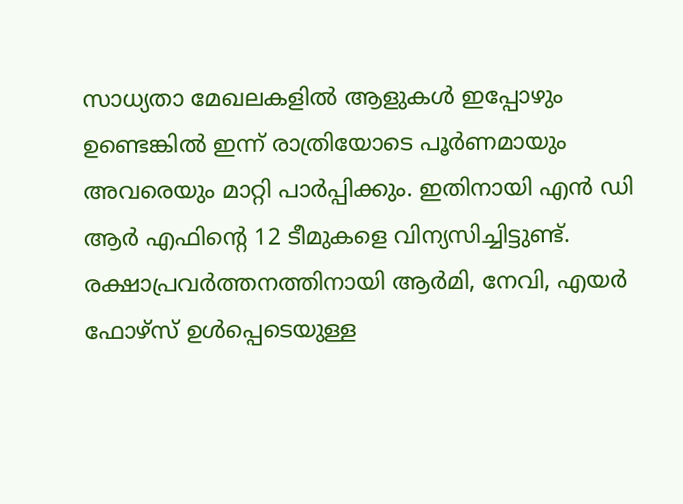സാധ്യതാ മേഖലകളില്‍ ആളുകള്‍ ഇപ്പോഴും ഉണ്ടെങ്കില്‍ ഇന്ന് രാത്രിയോടെ പൂര്‍ണമായും അവരെയും മാറ്റി പാര്‍പ്പിക്കും. ഇതിനായി എന്‍ ഡി ആര്‍ എഫിന്റെ 12 ടീമുകളെ വിന്യസിച്ചിട്ടുണ്ട്. രക്ഷാപ്രവര്‍ത്തനത്തിനായി ആര്‍മി, നേവി, എയര്‍ ഫോഴ്സ് ഉള്‍പ്പെടെയുള്ള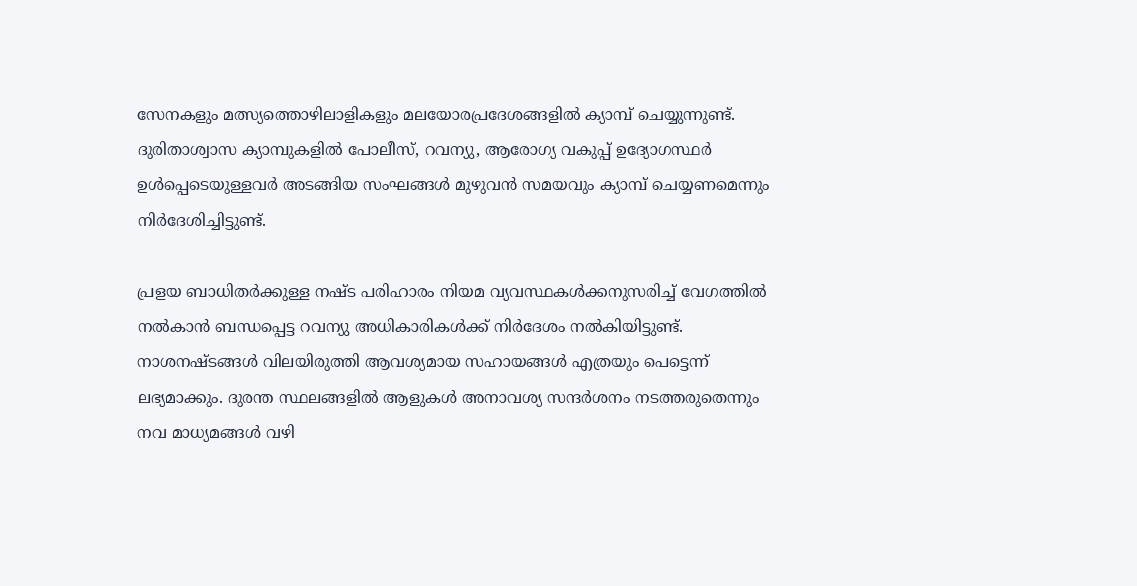സേനകളും മത്സ്യത്തൊഴിലാളികളും മലയോരപ്രദേശങ്ങളില്‍ ക്യാമ്പ് ചെയ്യുന്നുണ്ട്. ദുരിതാശ്വാസ ക്യാമ്പുകളില്‍ പോലീസ്, റവന്യു, ആരോഗ്യ വകുപ്പ് ഉദ്യോഗസ്ഥര്‍ ഉള്‍പ്പെടെയുള്ളവര്‍ അടങ്ങിയ സംഘങ്ങള്‍ മുഴുവന്‍ സമയവും ക്യാമ്പ് ചെയ്യണമെന്നും നിര്‍ദേശിച്ചിട്ടുണ്ട്.

പ്രളയ ബാധിതര്‍ക്കുള്ള നഷ്ട പരിഹാരം നിയമ വ്യവസ്ഥകള്‍ക്കനുസരിച്ച് വേഗത്തില്‍ നല്‍കാന്‍ ബന്ധപ്പെട്ട റവന്യു അധികാരികള്‍ക്ക് നിര്‍ദേശം നല്‍കിയിട്ടുണ്ട്. നാശനഷ്ടങ്ങള്‍ വിലയിരുത്തി ആവശ്യമായ സഹായങ്ങള്‍ എത്രയും പെട്ടെന്ന് ലഭ്യമാക്കും. ദുരന്ത സ്ഥലങ്ങളില്‍ ആളുകള്‍ അനാവശ്യ സന്ദര്‍ശനം നടത്തരുതെന്നും നവ മാധ്യമങ്ങള്‍ വഴി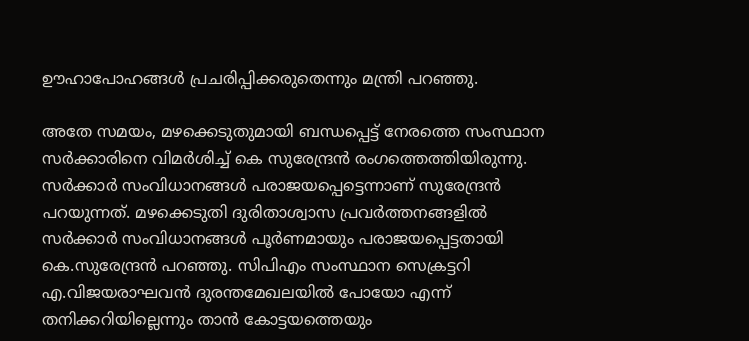ഊഹാപോഹങ്ങള്‍ പ്രചരിപ്പിക്കരുതെന്നും മന്ത്രി പറഞ്ഞു.

അതേ സമയം, മഴക്കെടുതുമായി ബന്ധപ്പെട്ട് നേരത്തെ സംസ്ഥാന സര്‍ക്കാരിനെ വിമര്‍ശിച്ച് കെ സുരേന്ദ്രന്‍ രംഗത്തെത്തിയിരുന്നു. സര്‍ക്കാര്‍ സംവിധാനങ്ങള്‍ പരാജയപ്പെട്ടെന്നാണ് സുരേന്ദ്രന്‍ പറയുന്നത്. മഴക്കെടുതി ദുരിതാശ്വാസ പ്രവര്‍ത്തനങ്ങളില്‍ സര്‍ക്കാര്‍ സംവിധാനങ്ങള്‍ പൂര്‍ണമായും പരാജയപ്പെട്ടതായി കെ.സുരേന്ദ്രന്‍ പറഞ്ഞു. സിപിഎം സംസ്ഥാന സെക്രട്ടറി എ.വിജയരാഘവന്‍ ദുരന്തമേഖലയില്‍ പോയോ എന്ന് തനിക്കറിയില്ലെന്നും താന്‍ കോട്ടയത്തെയും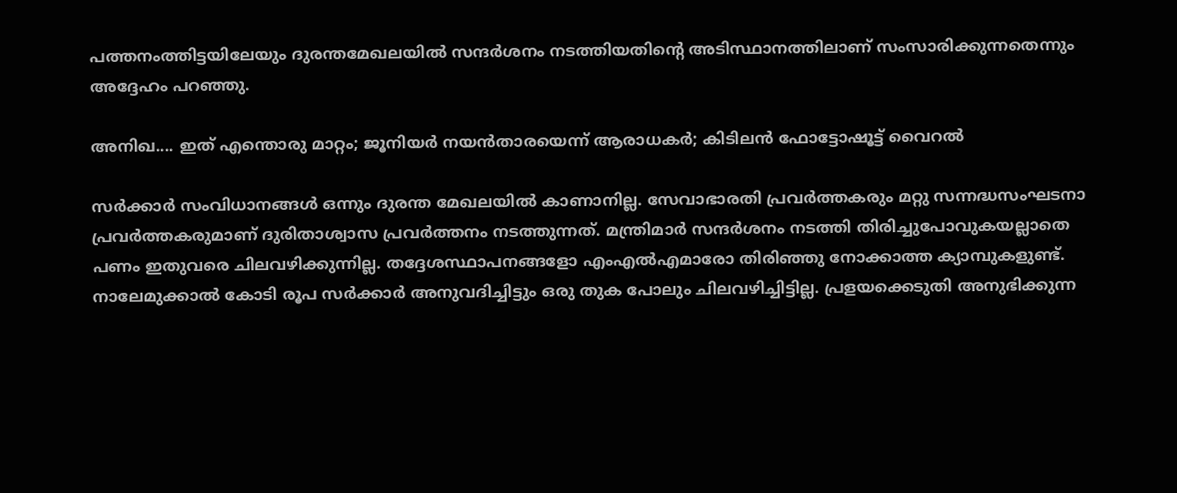പത്തനംത്തിട്ടയിലേയും ദുരന്തമേഖലയില്‍ സന്ദര്‍ശനം നടത്തിയതിന്റെ അടിസ്ഥാനത്തിലാണ് സംസാരിക്കുന്നതെന്നും അദ്ദേഹം പറഞ്ഞു.

അനിഖ.... ഇത് എന്തൊരു മാറ്റം; ജൂനിയര്‍ നയന്‍താരയെന്ന് ആരാധകര്‍; കിടിലന്‍ ഫോട്ടോഷൂട്ട് വൈറല്‍

സര്‍ക്കാര്‍ സംവിധാനങ്ങള്‍ ഒന്നും ദുരന്ത മേഖലയില്‍ കാണാനില്ല. സേവാഭാരതി പ്രവര്‍ത്തകരും മറ്റു സന്നദ്ധസംഘടനാ പ്രവര്‍ത്തകരുമാണ് ദുരിതാശ്വാസ പ്രവര്‍ത്തനം നടത്തുന്നത്. മന്ത്രിമാര്‍ സന്ദര്‍ശനം നടത്തി തിരിച്ചുപോവുകയല്ലാതെ പണം ഇതുവരെ ചിലവഴിക്കുന്നില്ല. തദ്ദേശസ്ഥാപനങ്ങളോ എംഎല്‍എമാരോ തിരിഞ്ഞു നോക്കാത്ത ക്യാമ്പുകളുണ്ട്. നാലേമുക്കാല്‍ കോടി രൂപ സര്‍ക്കാര്‍ അനുവദിച്ചിട്ടും ഒരു തുക പോലും ചിലവഴിച്ചിട്ടില്ല. പ്രളയക്കെടുതി അനുഭിക്കുന്ന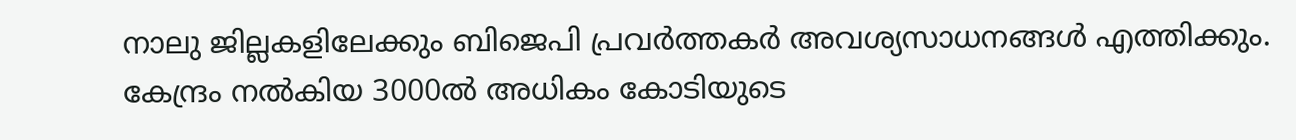നാലു ജില്ലകളിലേക്കും ബിജെപി പ്രവര്‍ത്തകര്‍ അവശ്യസാധനങ്ങള്‍ എത്തിക്കും. കേന്ദ്രം നല്‍കിയ 3000ല്‍ അധികം കോടിയുടെ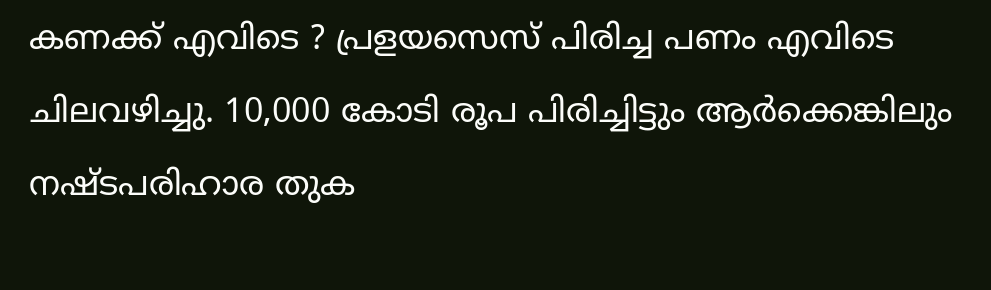കണക്ക് എവിടെ ? പ്രളയസെസ് പിരിച്ച പണം എവിടെ ചിലവഴിച്ചു. 10,000 കോടി രൂപ പിരിച്ചിട്ടും ആര്‍ക്കെങ്കിലും നഷ്ടപരിഹാര തുക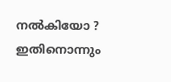നല്‍കിയോ ? ഇതിനൊന്നും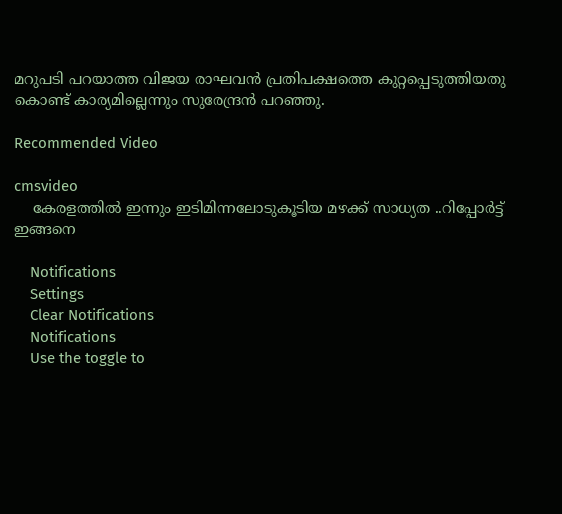മറുപടി പറയാത്ത വിജയ രാഘവന്‍ പ്രതിപക്ഷത്തെ കുറ്റപ്പെടുത്തിയതു കൊണ്ട് കാര്യമില്ലെന്നും സുരേന്ദ്രന്‍ പറഞ്ഞു.

Recommended Video

cmsvideo
    കേരളത്തിൽ ഇന്നും ഇടിമിന്നലോടുകൂടിയ മഴക്ക് സാധ്യത ..റിപ്പോർട്ട് ഇങ്ങനെ

    Notifications
    Settings
    Clear Notifications
    Notifications
    Use the toggle to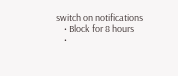switch on notifications
    • Block for 8 hours
    •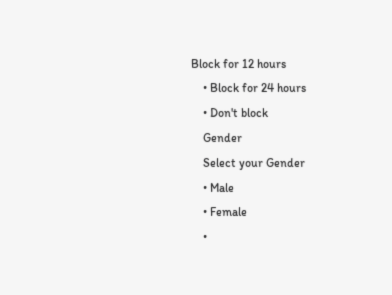Block for 12 hours
    • Block for 24 hours
    • Don't block
    Gender
    Select your Gender
    • Male
    • Female
    •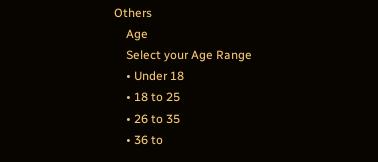Others
    Age
    Select your Age Range
    • Under 18
    • 18 to 25
    • 26 to 35
    • 36 to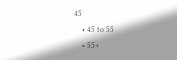45
    • 45 to 55
    • 55+